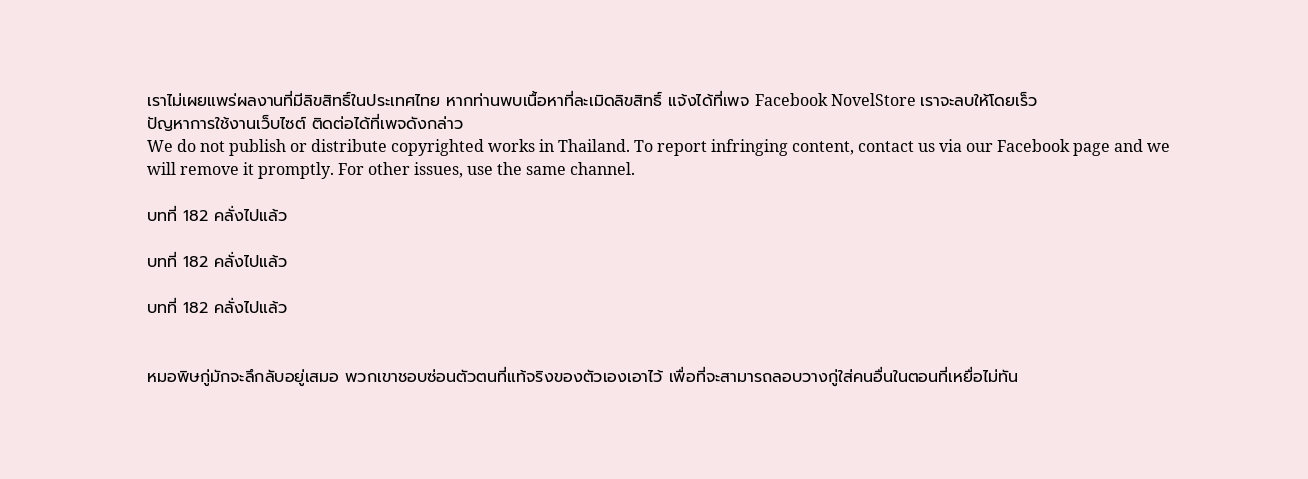เราไม่เผยแพร่ผลงานที่มีลิขสิทธิ์ในประเทศไทย หากท่านพบเนื้อหาที่ละเมิดลิขสิทธิ์ แจ้งได้ที่เพจ Facebook NovelStore เราจะลบให้โดยเร็ว
ปัญหาการใช้งานเว็บไซต์ ติดต่อได้ที่เพจดังกล่าว
We do not publish or distribute copyrighted works in Thailand. To report infringing content, contact us via our Facebook page and we will remove it promptly. For other issues, use the same channel.

บทที่ 182 คลั่งไปแล้ว

บทที่ 182 คลั่งไปแล้ว

บทที่ 182 คลั่งไปแล้ว


หมอพิษกู่มักจะลึกลับอยู่เสมอ พวกเขาชอบซ่อนตัวตนที่แท้จริงของตัวเองเอาไว้ เพื่อที่จะสามารถลอบวางกู่ใส่คนอื่นในตอนที่เหยื่อไม่ทัน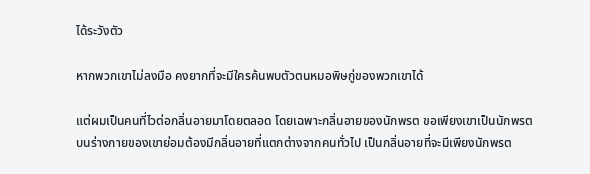ได้ระวังตัว

หากพวกเขาไม่ลงมือ คงยากที่จะมีใครค้นพบตัวตนหมอพิษกู่ของพวกเขาได้

แต่ผมเป็นคนที่ไวต่อกลิ่นอายมาโดยตลอด โดยเฉพาะกลิ่นอายของนักพรต ขอเพียงเขาเป็นนักพรต บนร่างกายของเขาย่อมต้องมีกลิ่นอายที่แตกต่างจากคนทั่วไป เป็นกลิ่นอายที่จะมีเพียงนักพรต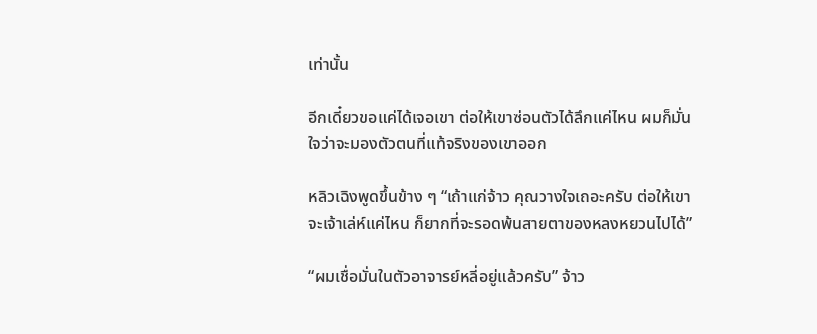เท่านั้น

อีกเดี๋ยวขอแค่ได้เจอเขา ต่อให้เขาซ่อนตัวได้ลึกแค่ไหน ผมก็มั่นใจว่าจะมองตัวตนที่แท้จริงของเขาออก

หลิวเฉิงพูดขึ้นข้าง ๆ “เถ้าแก่จ้าว คุณวางใจเถอะครับ ต่อให้เขาจะเจ้าเล่ห์แค่ไหน ก็ยากที่จะรอดพ้นสายตาของหลงหยวนไปได้”

“ผมเชื่อมั่นในตัวอาจารย์หลี่อยู่แล้วครับ” จ้าว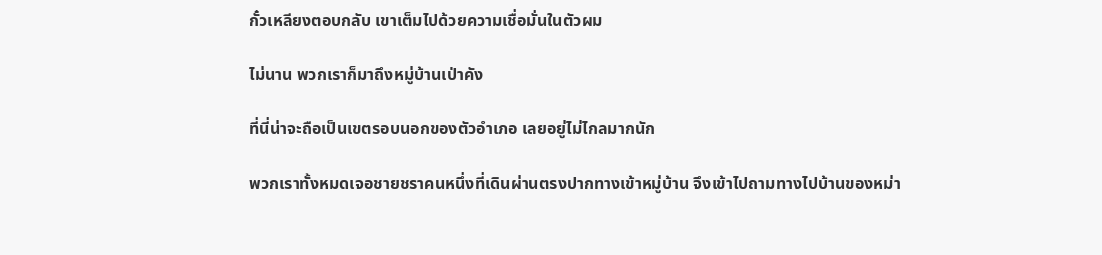กั๋วเหลียงตอบกลับ เขาเต็มไปด้วยความเชื่อมั่นในตัวผม

ไม่นาน พวกเราก็มาถึงหมู่บ้านเป่าคัง

ที่นี่น่าจะถือเป็นเขตรอบนอกของตัวอำเภอ เลยอยู่ไม่ไกลมากนัก

พวกเราทั้งหมดเจอชายชราคนหนึ่งที่เดินผ่านตรงปากทางเข้าหมู่บ้าน จึงเข้าไปถามทางไปบ้านของหม่า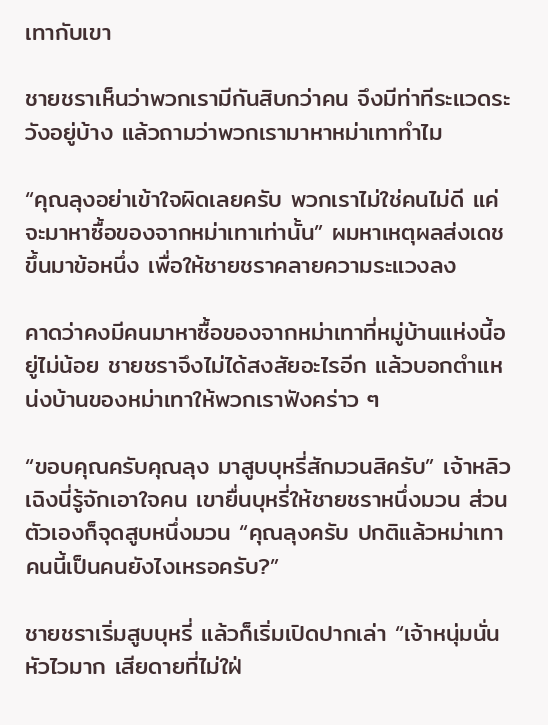เทากับเขา

ชายชราเห็นว่าพวกเรามีกันสิบกว่าคน จึงมีท่าทีระแวดระวังอยู่บ้าง แล้วถามว่าพวกเรามาหาหม่าเทาทำไม

“คุณลุงอย่าเข้าใจผิดเลยครับ พวกเราไม่ใช่คนไม่ดี แค่จะมาหาซื้อของจากหม่าเทาเท่านั้น” ผมหาเหตุผลส่งเดชขึ้นมาข้อหนึ่ง เพื่อให้ชายชราคลายความระแวงลง

คาดว่าคงมีคนมาหาซื้อของจากหม่าเทาที่หมู่บ้านแห่งนี้อยู่ไม่น้อย ชายชราจึงไม่ได้สงสัยอะไรอีก แล้วบอกตำแหน่งบ้านของหม่าเทาให้พวกเราฟังคร่าว ๆ

“ขอบคุณครับคุณลุง มาสูบบุหรี่สักมวนสิครับ” เจ้าหลิวเฉิงนี่รู้จักเอาใจคน เขายื่นบุหรี่ให้ชายชราหนึ่งมวน ส่วนตัวเองก็จุดสูบหนึ่งมวน “คุณลุงครับ ปกติแล้วหม่าเทาคนนี้เป็นคนยังไงเหรอครับ?”

ชายชราเริ่มสูบบุหรี่ แล้วก็เริ่มเปิดปากเล่า “เจ้าหนุ่มนั่นหัวไวมาก เสียดายที่ไม่ใฝ่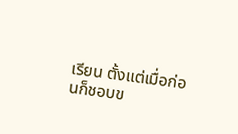เรียน ตั้งแต่เมื่อก่อนก็ชอบข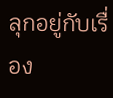ลุกอยู่กับเรื่อง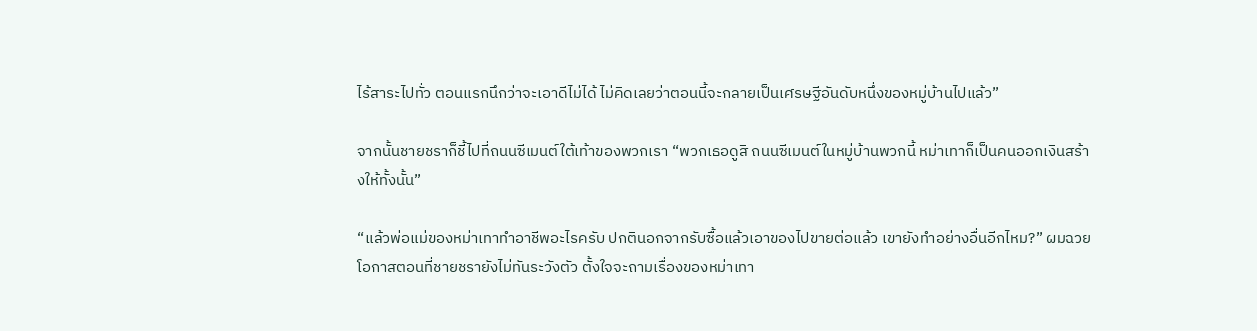ไร้สาระไปทั่ว ตอนแรกนึกว่าจะเอาดีไม่ได้ ไม่คิดเลยว่าตอนนี้จะกลายเป็นเศรษฐีอันดับหนึ่งของหมู่บ้านไปแล้ว”

จากนั้นชายชราก็ชี้ไปที่ถนนซีเมนต์ใต้เท้าของพวกเรา “พวกเธอดูสิ ถนนซีเมนต์ในหมู่บ้านพวกนี้ หม่าเทาก็เป็นคนออกเงินสร้างให้ทั้งนั้น”

“แล้วพ่อแม่ของหม่าเทาทำอาชีพอะไรครับ ปกตินอกจากรับซื้อแล้วเอาของไปขายต่อแล้ว เขายังทำอย่างอื่นอีกไหม?” ผมฉวยโอกาสตอนที่ชายชรายังไม่ทันระวังตัว ตั้งใจจะถามเรื่องของหม่าเทา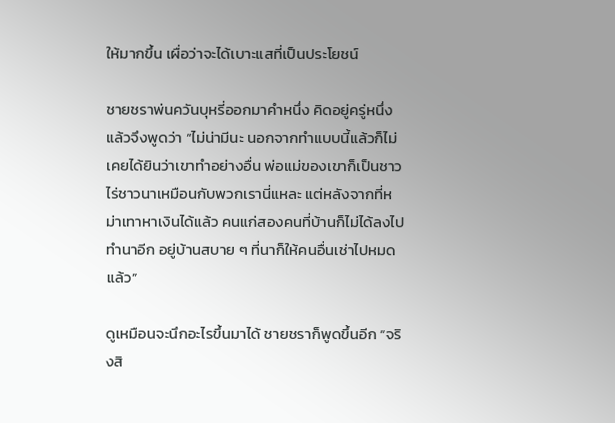ให้มากขึ้น เผื่อว่าจะได้เบาะแสที่เป็นประโยชน์

ชายชราพ่นควันบุหรี่ออกมาคำหนึ่ง คิดอยู่ครู่หนึ่งแล้วจึงพูดว่า “ไม่น่ามีนะ นอกจากทำแบบนี้แล้วก็ไม่เคยได้ยินว่าเขาทำอย่างอื่น พ่อแม่ของเขาก็เป็นชาวไร่ชาวนาเหมือนกับพวกเรานี่แหละ แต่หลังจากที่หม่าเทาหาเงินได้แล้ว คนแก่สองคนที่บ้านก็ไม่ได้ลงไปทำนาอีก อยู่บ้านสบาย ๆ ที่นาก็ให้คนอื่นเช่าไปหมดแล้ว”

ดูเหมือนจะนึกอะไรขึ้นมาได้ ชายชราก็พูดขึ้นอีก “จริงสิ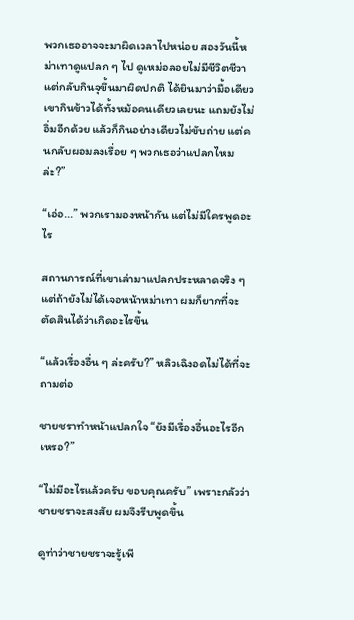พวกเธออาจจะมาผิดเวลาไปหน่อย สองวันนี้หม่าเทาดูแปลก ๆ ไป ดูเหม่อลอยไม่มีชีวิตชีวา แต่กลับกินจุขึ้นมาผิดปกติ ได้ยินมาว่ามื้อเดียวเขากินข้าวได้ทั้งหม้อคนเดียวเลยนะ แถมยังไม่อิ่มอีกด้วย แล้วก็กินอย่างเดียวไม่ขับถ่าย แต่คนกลับผอมลงเรื่อย ๆ พวกเธอว่าแปลกไหมล่ะ?”

“เอ่อ...” พวกเรามองหน้ากัน แต่ไม่มีใครพูดอะไร

สถานการณ์ที่เขาเล่ามาแปลกประหลาดจริง ๆ แต่ถ้ายังไม่ได้เจอหน้าหม่าเทา ผมก็ยากที่จะตัดสินได้ว่าเกิดอะไรขึ้น

“แล้วเรื่องอื่น ๆ ล่ะครับ?” หลิวเฉิงอดไม่ได้ที่จะถามต่อ

ชายชราทำหน้าแปลกใจ “ยังมีเรื่องอื่นอะไรอีกเหรอ?”

“ไม่มีอะไรแล้วครับ ขอบคุณครับ” เพราะกลัวว่าชายชราจะสงสัย ผมจึงรีบพูดขึ้น

ดูท่าว่าชายชราจะรู้เพี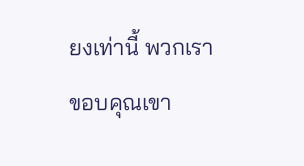ยงเท่านี้ พวกเราขอบคุณเขา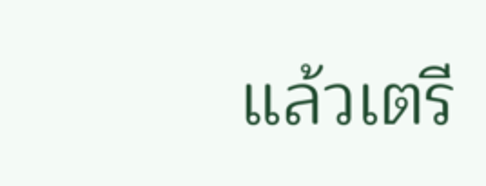แล้วเตรี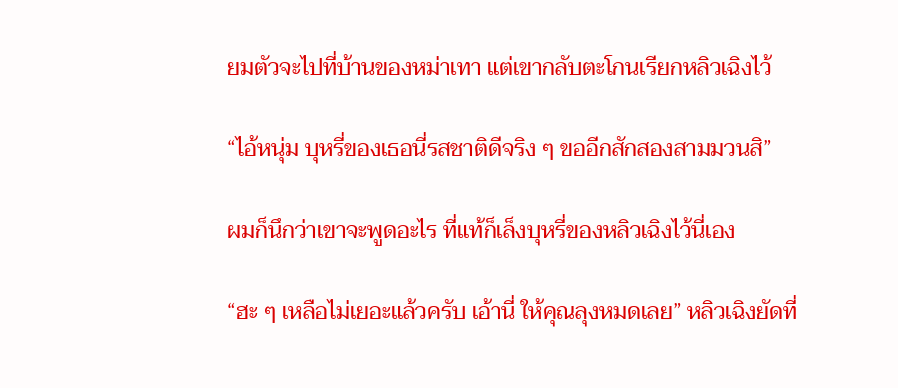ยมตัวจะไปที่บ้านของหม่าเทา แต่เขากลับตะโกนเรียกหลิวเฉิงไว้

“ไอ้หนุ่ม บุหรี่ของเธอนี่รสชาติดีจริง ๆ ขออีกสักสองสามมวนสิ”

ผมก็นึกว่าเขาจะพูดอะไร ที่แท้ก็เล็งบุหรี่ของหลิวเฉิงไว้นี่เอง

“ฮะ ๆ เหลือไม่เยอะแล้วครับ เอ้านี่ ให้คุณลุงหมดเลย” หลิวเฉิงยัดที่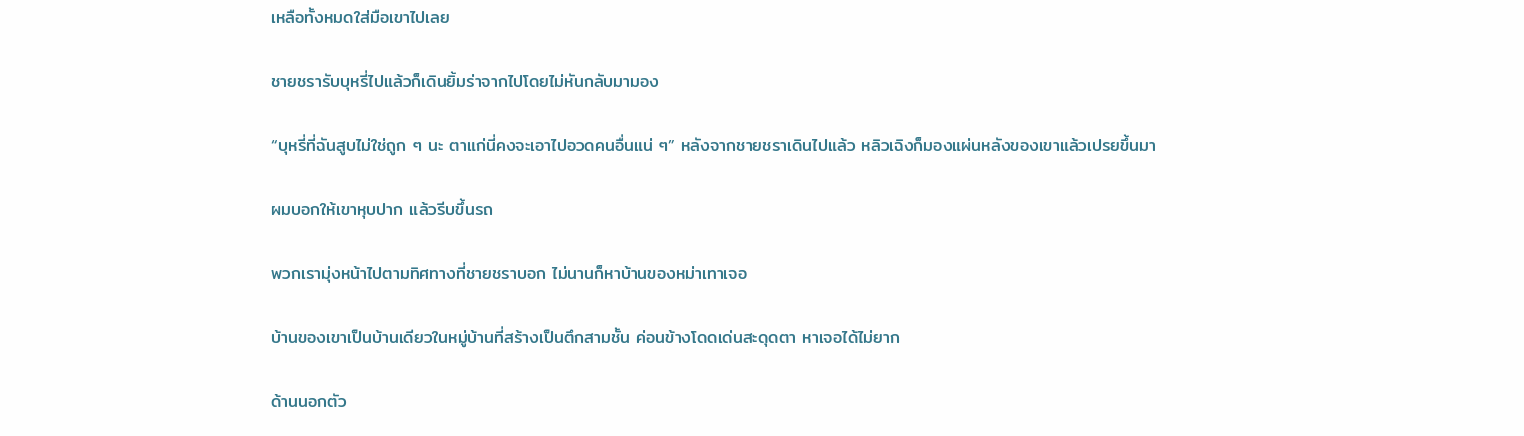เหลือทั้งหมดใส่มือเขาไปเลย

ชายชรารับบุหรี่ไปแล้วก็เดินยิ้มร่าจากไปโดยไม่หันกลับมามอง

“บุหรี่ที่ฉันสูบไม่ใช่ถูก ๆ นะ ตาแก่นี่คงจะเอาไปอวดคนอื่นแน่ ๆ” หลังจากชายชราเดินไปแล้ว หลิวเฉิงก็มองแผ่นหลังของเขาแล้วเปรยขึ้นมา

ผมบอกให้เขาหุบปาก แล้วรีบขึ้นรถ

พวกเรามุ่งหน้าไปตามทิศทางที่ชายชราบอก ไม่นานก็หาบ้านของหม่าเทาเจอ

บ้านของเขาเป็นบ้านเดียวในหมู่บ้านที่สร้างเป็นตึกสามชั้น ค่อนข้างโดดเด่นสะดุดตา หาเจอได้ไม่ยาก

ด้านนอกตัว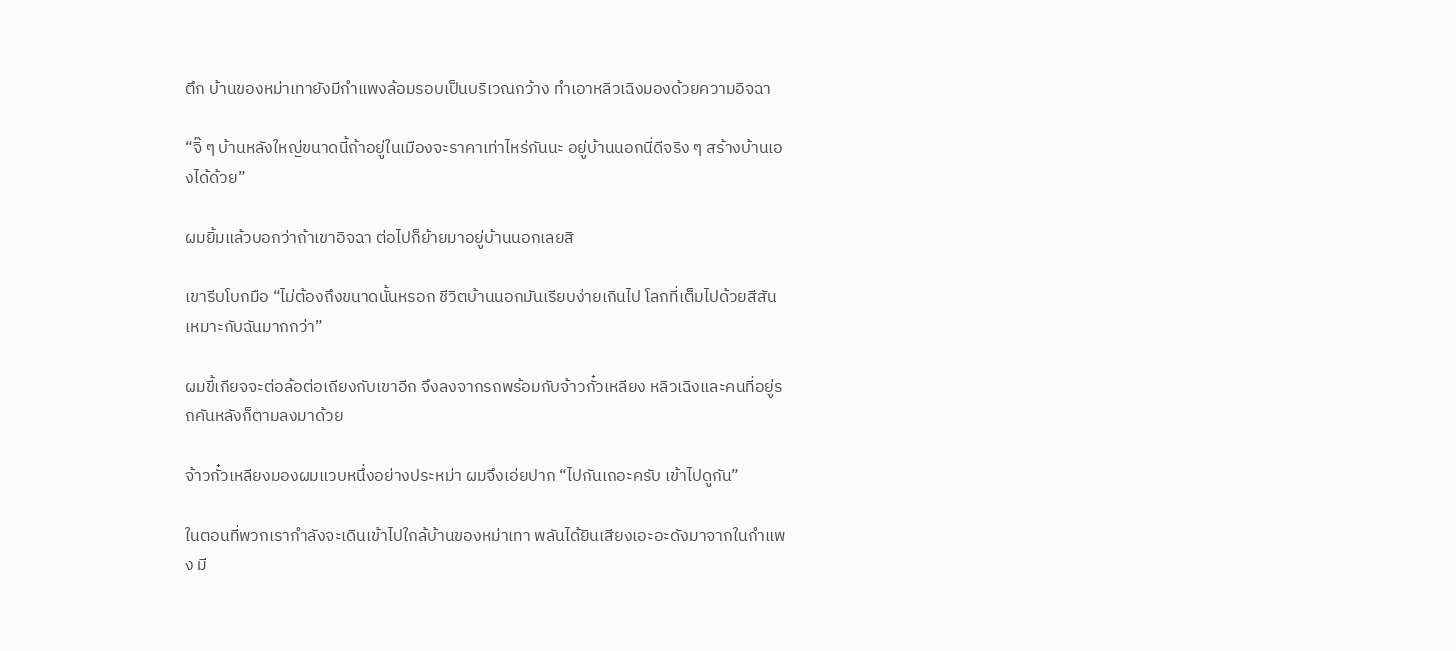ตึก บ้านของหม่าเทายังมีกำแพงล้อมรอบเป็นบริเวณกว้าง ทำเอาหลิวเฉิงมองด้วยความอิจฉา

“จิ๊ ๆ บ้านหลังใหญ่ขนาดนี้ถ้าอยู่ในเมืองจะราคาเท่าไหร่กันนะ อยู่บ้านนอกนี่ดีจริง ๆ สร้างบ้านเองได้ด้วย”

ผมยิ้มแล้วบอกว่าถ้าเขาอิจฉา ต่อไปก็ย้ายมาอยู่บ้านนอกเลยสิ

เขารีบโบกมือ “ไม่ต้องถึงขนาดนั้นหรอก ชีวิตบ้านนอกมันเรียบง่ายเกินไป โลกที่เต็มไปด้วยสีสันเหมาะกับฉันมากกว่า”

ผมขี้เกียจจะต่อล้อต่อเถียงกับเขาอีก จึงลงจากรถพร้อมกับจ้าวกั๋วเหลียง หลิวเฉิงและคนที่อยู่รถคันหลังก็ตามลงมาด้วย

จ้าวกั๋วเหลียงมองผมแวบหนึ่งอย่างประหม่า ผมจึงเอ่ยปาก “ไปกันเถอะครับ เข้าไปดูกัน”

ในตอนที่พวกเรากำลังจะเดินเข้าไปใกล้บ้านของหม่าเทา พลันได้ยินเสียงเอะอะดังมาจากในกำแพง มี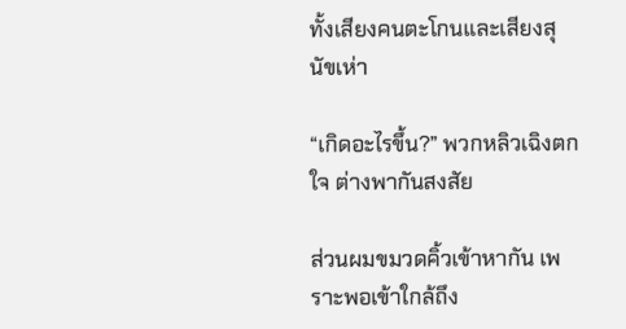ทั้งเสียงคนตะโกนและเสียงสุนัขเห่า

“เกิดอะไรขึ้น?” พวกหลิวเฉิงตกใจ ต่างพากันสงสัย

ส่วนผมขมวดคิ้วเข้าหากัน เพราะพอเข้าใกล้ถึง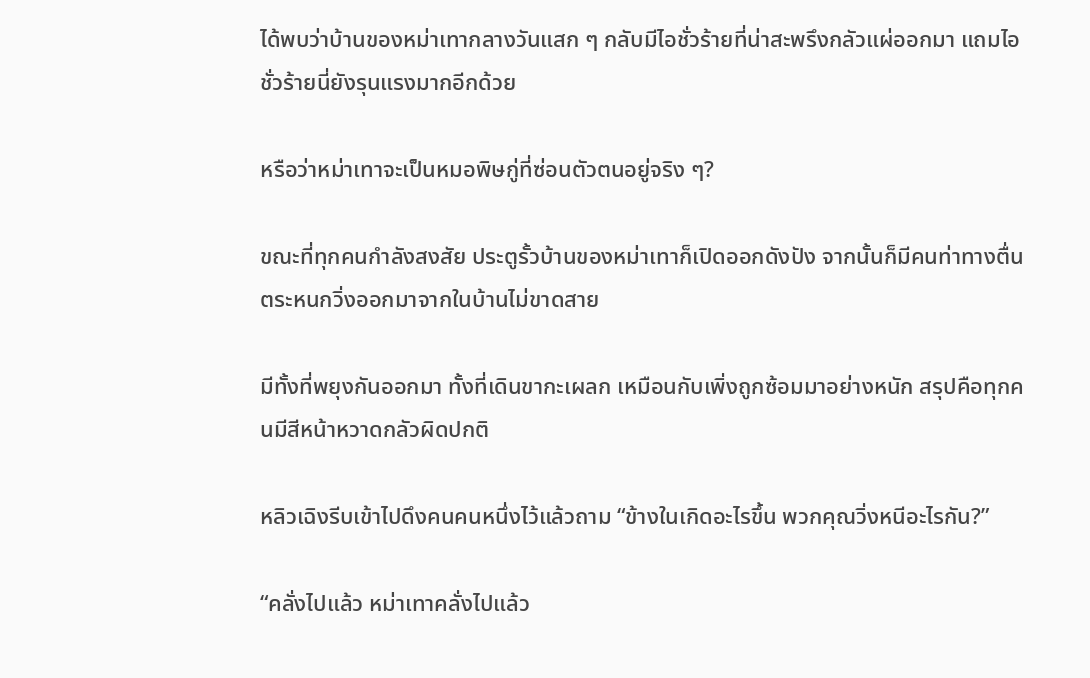ได้พบว่าบ้านของหม่าเทากลางวันแสก ๆ กลับมีไอชั่วร้ายที่น่าสะพรึงกลัวแผ่ออกมา แถมไอชั่วร้ายนี่ยังรุนแรงมากอีกด้วย

หรือว่าหม่าเทาจะเป็นหมอพิษกู่ที่ซ่อนตัวตนอยู่จริง ๆ?

ขณะที่ทุกคนกำลังสงสัย ประตูรั้วบ้านของหม่าเทาก็เปิดออกดังปัง จากนั้นก็มีคนท่าทางตื่นตระหนกวิ่งออกมาจากในบ้านไม่ขาดสาย

มีทั้งที่พยุงกันออกมา ทั้งที่เดินขากะเผลก เหมือนกับเพิ่งถูกซ้อมมาอย่างหนัก สรุปคือทุกคนมีสีหน้าหวาดกลัวผิดปกติ

หลิวเฉิงรีบเข้าไปดึงคนคนหนึ่งไว้แล้วถาม “ข้างในเกิดอะไรขึ้น พวกคุณวิ่งหนีอะไรกัน?”

“คลั่งไปแล้ว หม่าเทาคลั่งไปแล้ว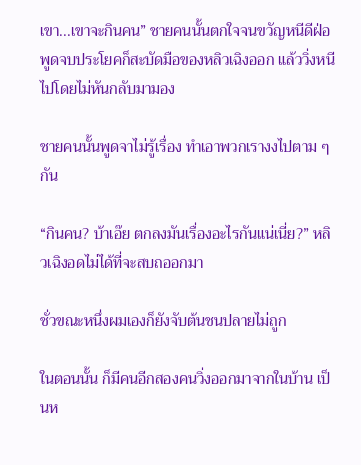เขา...เขาจะกินคน” ชายคนนั้นตกใจจนขวัญหนีดีฝ่อ พูดจบประโยคก็สะบัดมือของหลิวเฉิงออก แล้ววิ่งหนีไปโดยไม่หันกลับมามอง

ชายคนนั้นพูดจาไม่รู้เรื่อง ทำเอาพวกเรางงไปตาม ๆ กัน

“กินคน? บ้าเอ๊ย ตกลงมันเรื่องอะไรกันแน่เนี่ย?” หลิวเฉิงอดไม่ได้ที่จะสบถออกมา

ชั่วขณะหนึ่งผมเองก็ยังจับต้นชนปลายไม่ถูก

ในตอนนั้น ก็มีคนอีกสองคนวิ่งออกมาจากในบ้าน เป็นห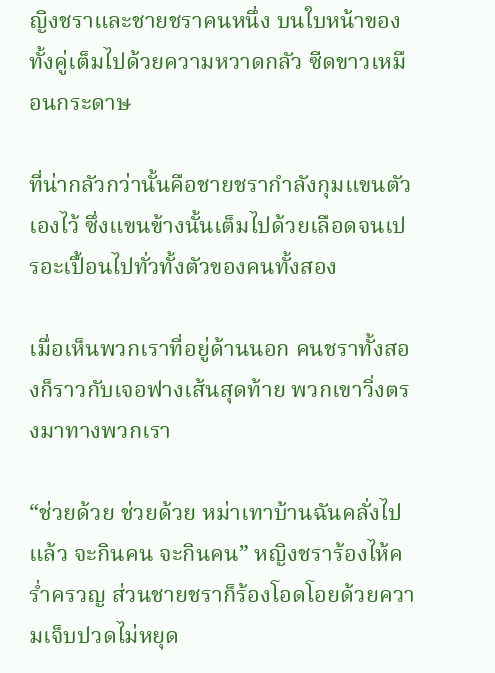ญิงชราและชายชราคนหนึ่ง บนใบหน้าของทั้งคู่เต็มไปด้วยความหวาดกลัว ซีดขาวเหมือนกระดาษ

ที่น่ากลัวกว่านั้นคือชายชรากำลังกุมแขนตัวเองไว้ ซึ่งแขนข้างนั้นเต็มไปด้วยเลือดจนเปรอะเปื้อนไปทั่วทั้งตัวของคนทั้งสอง

เมื่อเห็นพวกเราที่อยู่ด้านนอก คนชราทั้งสองก็ราวกับเจอฟางเส้นสุดท้าย พวกเขาวิ่งตรงมาทางพวกเรา

“ช่วยด้วย ช่วยด้วย หม่าเทาบ้านฉันคลั่งไปแล้ว จะกินคน จะกินคน” หญิงชราร้องไห้คร่ำครวญ ส่วนชายชราก็ร้องโอดโอยด้วยความเจ็บปวดไม่หยุด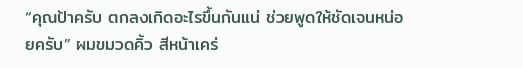“คุณป้าครับ ตกลงเกิดอะไรขึ้นกันแน่ ช่วยพูดให้ชัดเจนหน่อยครับ” ผมขมวดคิ้ว สีหน้าเคร่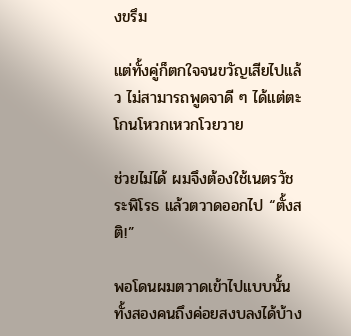งขรึม

แต่ทั้งคู่ก็ตกใจจนขวัญเสียไปแล้ว ไม่สามารถพูดจาดี ๆ ได้แต่ตะโกนโหวกเหวกโวยวาย

ช่วยไม่ได้ ผมจึงต้องใช้เนตรวัชระพิโรธ แล้วตวาดออกไป “ตั้งสติ!”

พอโดนผมตวาดเข้าไปแบบนั้น ทั้งสองคนถึงค่อยสงบลงได้บ้าง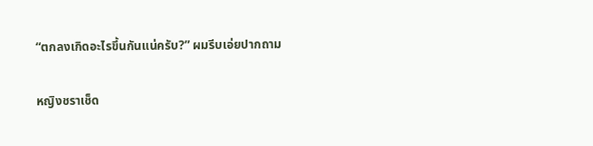“ตกลงเกิดอะไรขึ้นกันแน่ครับ?” ผมรีบเอ่ยปากถาม

หญิงชราเช็ด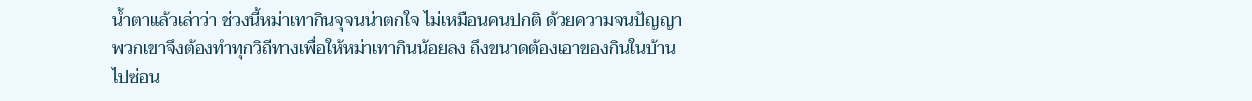น้ำตาแล้วเล่าว่า ช่วงนี้หม่าเทากินจุจนน่าตกใจ ไม่เหมือนคนปกติ ด้วยความจนปัญญา พวกเขาจึงต้องทำทุกวิถีทางเพื่อให้หม่าเทากินน้อยลง ถึงขนาดต้องเอาของกินในบ้านไปซ่อน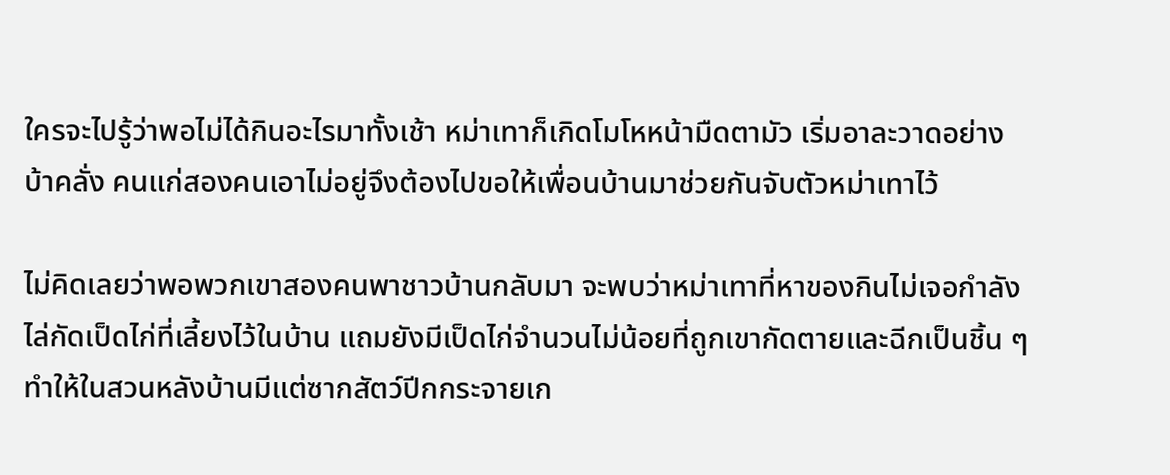ใครจะไปรู้ว่าพอไม่ได้กินอะไรมาทั้งเช้า หม่าเทาก็เกิดโมโหหน้ามืดตามัว เริ่มอาละวาดอย่างบ้าคลั่ง คนแก่สองคนเอาไม่อยู่จึงต้องไปขอให้เพื่อนบ้านมาช่วยกันจับตัวหม่าเทาไว้

ไม่คิดเลยว่าพอพวกเขาสองคนพาชาวบ้านกลับมา จะพบว่าหม่าเทาที่หาของกินไม่เจอกำลังไล่กัดเป็ดไก่ที่เลี้ยงไว้ในบ้าน แถมยังมีเป็ดไก่จำนวนไม่น้อยที่ถูกเขากัดตายและฉีกเป็นชิ้น ๆ ทำให้ในสวนหลังบ้านมีแต่ซากสัตว์ปีกกระจายเก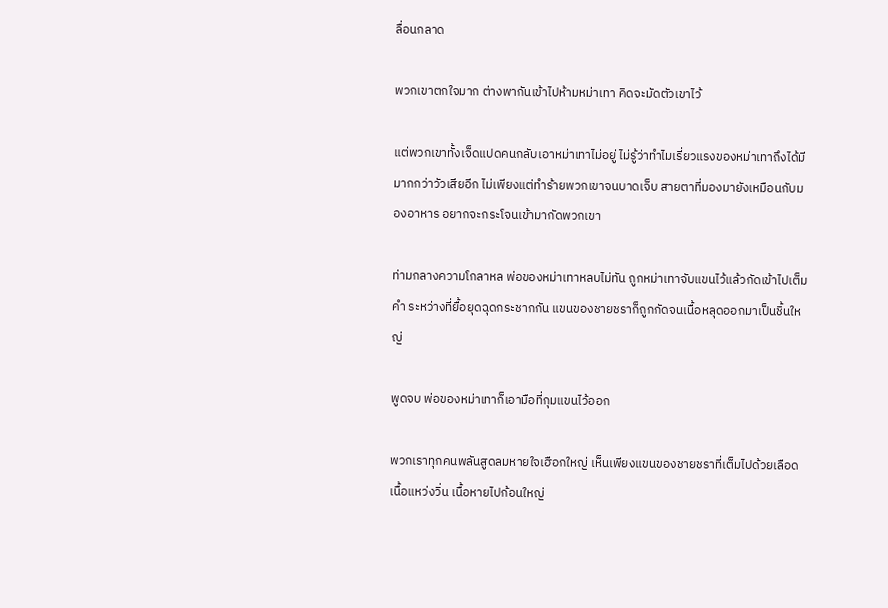ลื่อนกลาด

พวกเขาตกใจมาก ต่างพากันเข้าไปห้ามหม่าเทา คิดจะมัดตัวเขาไว้

แต่พวกเขาทั้งเจ็ดแปดคนกลับเอาหม่าเทาไม่อยู่ ไม่รู้ว่าทำไมเรี่ยวแรงของหม่าเทาถึงได้มีมากกว่าวัวเสียอีก ไม่เพียงแต่ทำร้ายพวกเขาจนบาดเจ็บ สายตาที่มองมายังเหมือนกับมองอาหาร อยากจะกระโจนเข้ามากัดพวกเขา

ท่ามกลางความโกลาหล พ่อของหม่าเทาหลบไม่ทัน ถูกหม่าเทาจับแขนไว้แล้วกัดเข้าไปเต็มคำ ระหว่างที่ยื้อยุดฉุดกระชากกัน แขนของชายชราก็ถูกกัดจนเนื้อหลุดออกมาเป็นชิ้นใหญ่

พูดจบ พ่อของหม่าเทาก็เอามือที่กุมแขนไว้ออก

พวกเราทุกคนพลันสูดลมหายใจเฮือกใหญ่ เห็นเพียงแขนของชายชราที่เต็มไปด้วยเลือดเนื้อแหว่งวิ่น เนื้อหายไปก้อนใหญ่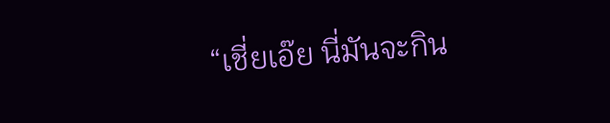“เชี่ยเอ๊ย นี่มันจะกิน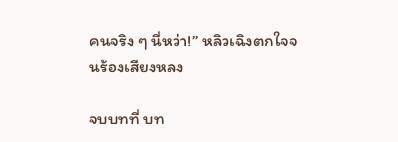คนจริง ๆ นี่หว่า!” หลิวเฉิงตกใจจนร้องเสียงหลง

จบบทที่ บท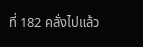ที่ 182 คลั่งไปแล้ว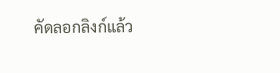คัดลอกลิงก์แล้ว